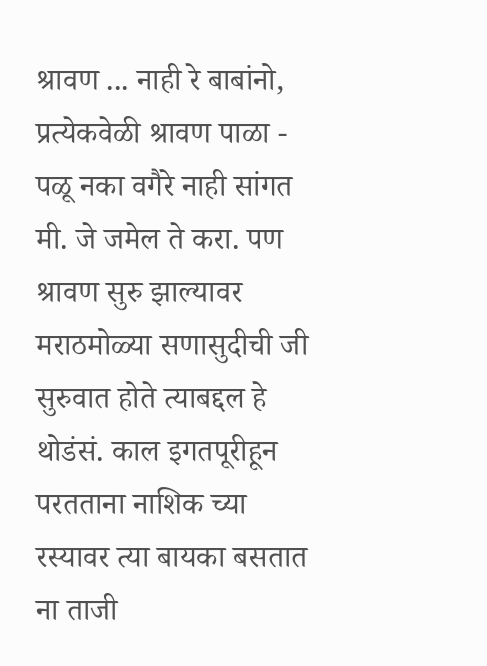श्रावण ... नाही रे बाबांनो, प्रत्येकवेळी श्रावण पाळा - पळू नका वगैरे नाही सांगत मी. जे जमेल ते करा. पण श्रावण सुरु झाल्यावर मराठमोळ्या सणासुदीची जी सुरुवात होते त्याबद्दल हे थोडंसं. काल इगतपूरीहून परतताना नाशिक च्या रस्यावर त्या बायका बसतात ना ताजी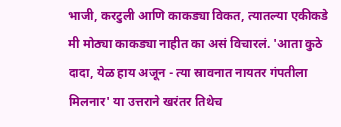भाजी, करटुली आणि काकड्या विकत, त्यातल्या एकीकडे मी मोठ्या काकड्या नाहीत का असं विचारलं. 'आता कुठे दादा, येळ हाय अजून - त्या स्रावनात नायतर गंपतीला मिलनार' या उत्तराने खरंतर तिथेच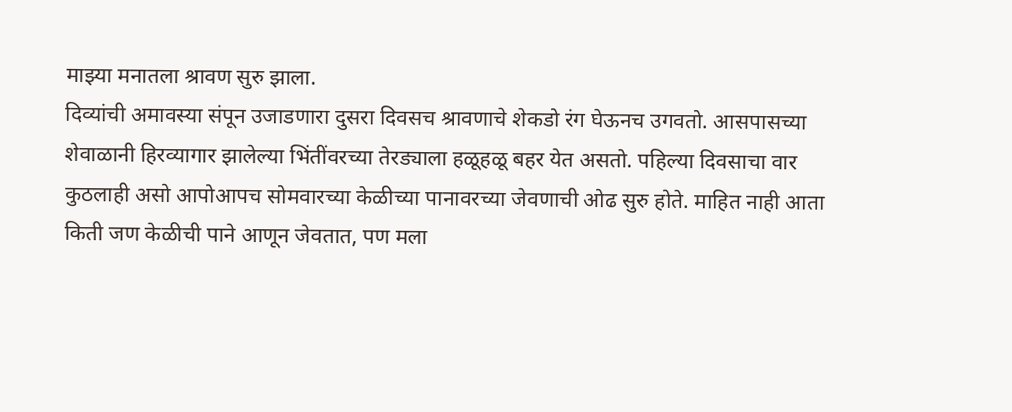माझ्या मनातला श्रावण सुरु झाला.
दिव्यांची अमावस्या संपून उजाडणारा दुसरा दिवसच श्रावणाचे शेकडो रंग घेऊनच उगवतो. आसपासच्या शेवाळानी हिरव्यागार झालेल्या भिंतींवरच्या तेरड्याला हळूहळू बहर येत असतो. पहिल्या दिवसाचा वार कुठलाही असो आपोआपच सोमवारच्या केळीच्या पानावरच्या जेवणाची ओढ सुरु होते. माहित नाही आता किती जण केळीची पाने आणून जेवतात, पण मला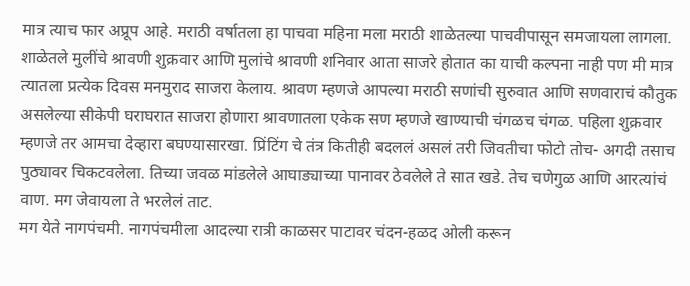मात्र त्याच फार अप्रूप आहे. मराठी वर्षातला हा पाचवा महिना मला मराठी शाळेतल्या पाचवीपासून समजायला लागला. शाळेतले मुलींचे श्रावणी शुक्रवार आणि मुलांचे श्रावणी शनिवार आता साजरे होतात का याची कल्पना नाही पण मी मात्र त्यातला प्रत्येक दिवस मनमुराद साजरा केलाय. श्रावण म्हणजे आपल्या मराठी सणांची सुरुवात आणि सणवाराचं कौतुक असलेल्या सीकेपी घराघरात साजरा होणारा श्रावणातला एकेक सण म्हणजे खाण्याची चंगळच चंगळ. पहिला शुक्रवार म्हणजे तर आमचा देव्हारा बघण्यासारखा. प्रिंटिंग चे तंत्र कितीही बदललं असलं तरी जिवतीचा फोटो तोच- अगदी तसाच पुठ्यावर चिकटवलेला. तिच्या जवळ मांडलेले आघाड्याच्या पानावर ठेवलेले ते सात खडे. तेच चणेगुळ आणि आरत्यांचं वाण. मग जेवायला ते भरलेलं ताट.
मग येते नागपंचमी. नागपंचमीला आदल्या रात्री काळसर पाटावर चंदन-हळद ओली करून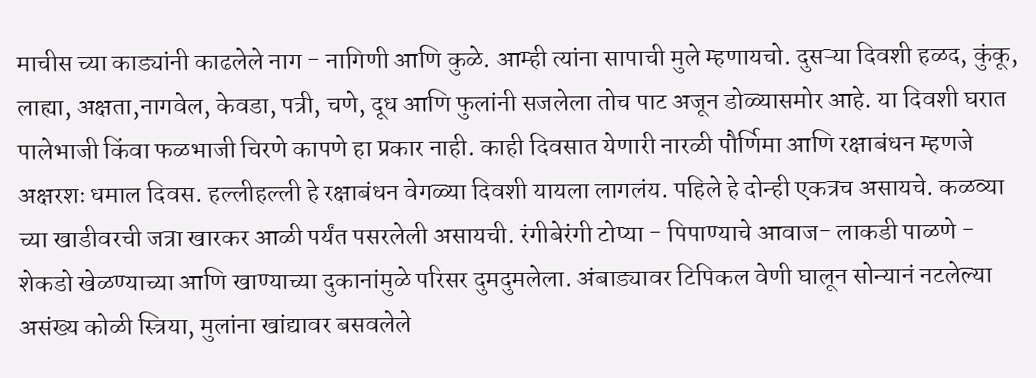माचीस च्या काड्यांनी काढलेले नाग - नागिणी आणि कुळे. आम्ही त्यांना सापाची मुले म्हणायचो. दुसऱ्या दिवशी हळद, कुंकू, लाह्या, अक्षता,नागवेल, केवडा, पत्री, चणे, दूध आणि फुलांनी सजलेला तोच पाट अजून डोळ्यासमोर आहे. या दिवशी घरात पालेभाजी किंवा फळभाजी चिरणे कापणे हा प्रकार नाही. काही दिवसात येणारी नारळी पौर्णिमा आणि रक्षाबंधन म्हणजे अक्षरशः धमाल दिवस. हल्लीहल्ली हे रक्षाबंधन वेगळ्या दिवशी यायला लागलंय. पहिले हे दोन्ही एकत्रच असायचे. कळव्या च्या खाडीवरची जत्रा खारकर आळी पर्यंत पसरलेली असायची. रंगीबेरंगी टोप्या - पिपाण्याचे आवाज- लाकडी पाळणे - शेकडो खेळण्याच्या आणि खाण्याच्या दुकानांमुळे परिसर दुमदुमलेला. अंबाड्यावर टिपिकल वेणी घालून सोन्यानं नटलेल्या असंख्य कोळी स्त्रिया, मुलांना खांद्यावर बसवलेले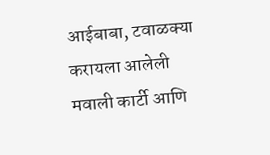आईबाबा, टवाळक्या करायला आलेली मवाली कार्टी आणि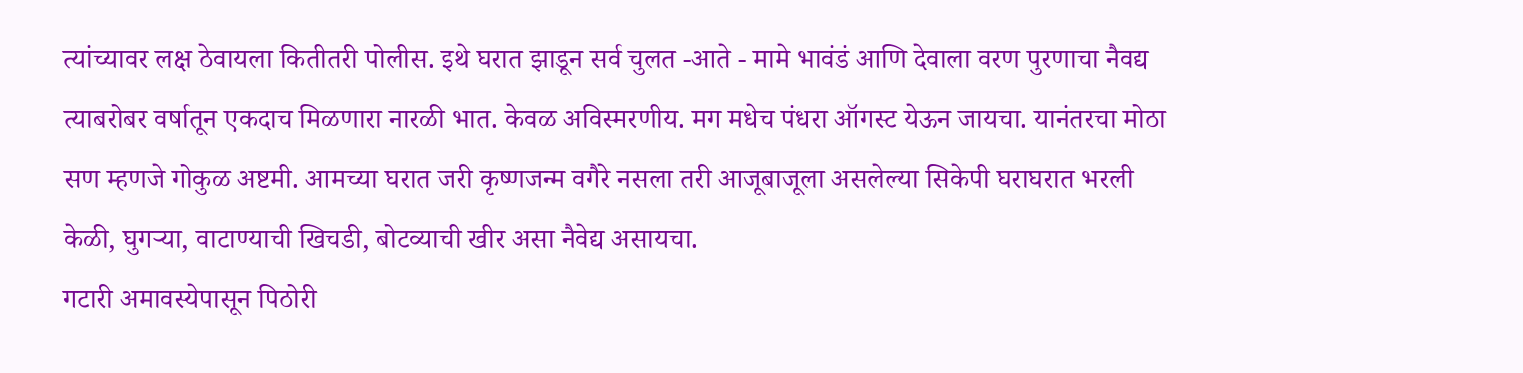त्यांच्यावर लक्ष ठेवायला कितीतरी पोलीस. इथे घरात झाडून सर्व चुलत -आते - मामे भावंडं आणि देवाला वरण पुरणाचा नैवद्य त्याबरोबर वर्षातून एकदाच मिळणारा नारळी भात. केवळ अविस्मरणीय. मग मधेच पंधरा ऑगस्ट येऊन जायचा. यानंतरचा मोठा सण म्हणजे गोकुळ अष्टमी. आमच्या घरात जरी कृष्णजन्म वगैरे नसला तरी आजूबाजूला असलेल्या सिकेपी घराघरात भरली केळी, घुगऱ्या, वाटाण्याची खिचडी, बोटव्याची खीर असा नैवेद्य असायचा.
गटारी अमावस्येपासून पिठोरी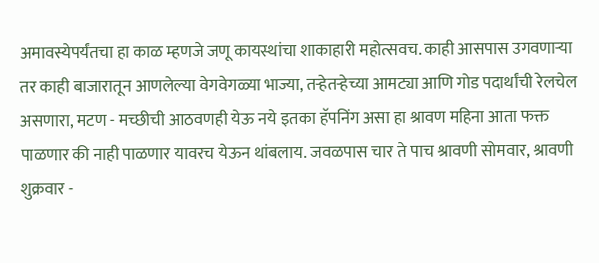अमावस्येपर्यंतचा हा काळ म्हणजे जणू कायस्थांचा शाकाहारी महोत्सवच. काही आसपास उगवणाऱ्या तर काही बाजारातून आणलेल्या वेगवेगळ्या भाज्या, तऱ्हेतऱ्हेच्या आमट्या आणि गोड पदार्थांची रेलचेल असणारा, मटण - मच्छीची आठवणही येऊ नये इतका हॅपनिंग असा हा श्रावण महिना आता फक्त पाळणार की नाही पाळणार यावरच येऊन थांबलाय. जवळपास चार ते पाच श्रावणी सोमवार, श्रावणी शुक्रवार -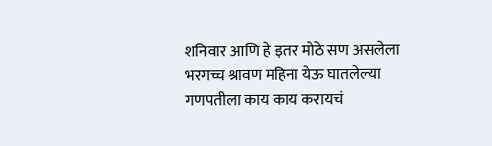शनिवार आणि हे इतर मोठे सण असलेला भरगच्च श्रावण महिना येऊ घातलेल्या गणपतीला काय काय करायचं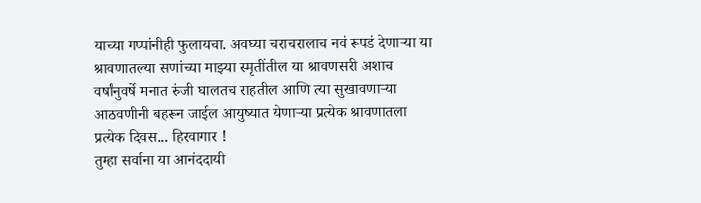याच्या गप्पांनीही फुलायचा. अवघ्या चराचरालाच नवं रूपडं देणाऱ्या या श्रावणातल्या सणांच्या माझ्या स्मृतींतील या श्रावणसरी अशाच वर्षांनुवर्षे मनात रुंजी घालतच राहतील आणि त्या सुखावणाऱ्या आठवणीनी बहरून जाईल आयुष्यात येणाऱ्या प्रत्येक श्रावणातला प्रत्येक दिवस... हिरवागार !
तुम्हा सर्वाना या आनंददायी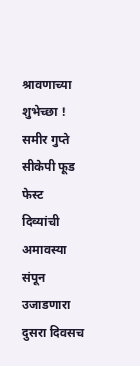श्रावणाच्या शुभेच्छा !
समीर गुप्ते
सीकेपी फूड फेस्ट
दिव्यांची अमावस्या संपून उजाडणारा दुसरा दिवसच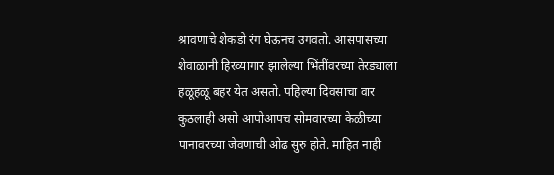श्रावणाचे शेकडो रंग घेऊनच उगवतो. आसपासच्या शेवाळानी हिरव्यागार झालेल्या भिंतींवरच्या तेरड्याला हळूहळू बहर येत असतो. पहिल्या दिवसाचा वार कुठलाही असो आपोआपच सोमवारच्या केळीच्या पानावरच्या जेवणाची ओढ सुरु होते. माहित नाही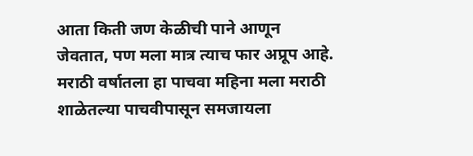आता किती जण केळीची पाने आणून जेवतात, पण मला मात्र त्याच फार अप्रूप आहे. मराठी वर्षातला हा पाचवा महिना मला मराठी शाळेतल्या पाचवीपासून समजायला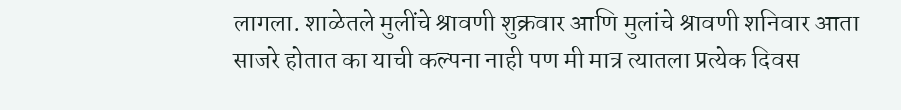लागला. शाळेतले मुलींचे श्रावणी शुक्रवार आणि मुलांचे श्रावणी शनिवार आता साजरे होतात का याची कल्पना नाही पण मी मात्र त्यातला प्रत्येक दिवस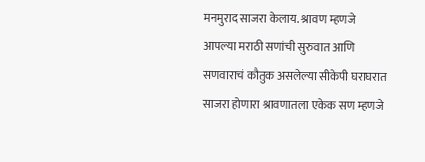मनमुराद साजरा केलाय. श्रावण म्हणजे आपल्या मराठी सणांची सुरुवात आणि सणवाराचं कौतुक असलेल्या सीकेपी घराघरात साजरा होणारा श्रावणातला एकेक सण म्हणजे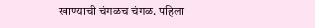खाण्याची चंगळच चंगळ. पहिला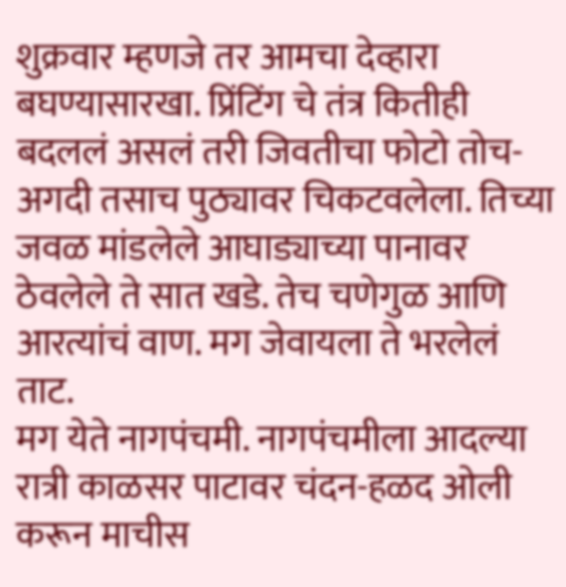शुक्रवार म्हणजे तर आमचा देव्हारा बघण्यासारखा. प्रिंटिंग चे तंत्र कितीही बदललं असलं तरी जिवतीचा फोटो तोच- अगदी तसाच पुठ्यावर चिकटवलेला. तिच्या जवळ मांडलेले आघाड्याच्या पानावर ठेवलेले ते सात खडे. तेच चणेगुळ आणि आरत्यांचं वाण. मग जेवायला ते भरलेलं ताट.
मग येते नागपंचमी. नागपंचमीला आदल्या रात्री काळसर पाटावर चंदन-हळद ओली करून माचीस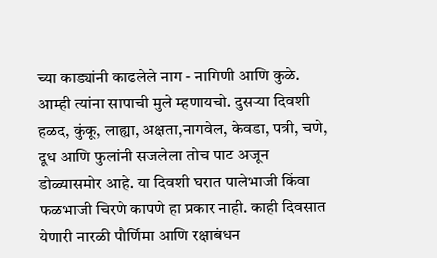च्या काड्यांनी काढलेले नाग - नागिणी आणि कुळे. आम्ही त्यांना सापाची मुले म्हणायचो. दुसऱ्या दिवशी हळद, कुंकू, लाह्या, अक्षता,नागवेल, केवडा, पत्री, चणे, दूध आणि फुलांनी सजलेला तोच पाट अजून डोळ्यासमोर आहे. या दिवशी घरात पालेभाजी किंवा फळभाजी चिरणे कापणे हा प्रकार नाही. काही दिवसात येणारी नारळी पौर्णिमा आणि रक्षाबंधन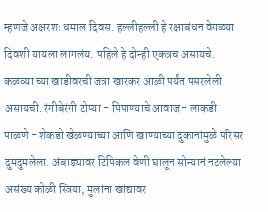म्हणजे अक्षरशः धमाल दिवस. हल्लीहल्ली हे रक्षाबंधन वेगळ्या दिवशी यायला लागलंय. पहिले हे दोन्ही एकत्रच असायचे. कळव्या च्या खाडीवरची जत्रा खारकर आळी पर्यंत पसरलेली असायची. रंगीबेरंगी टोप्या - पिपाण्याचे आवाज- लाकडी पाळणे - शेकडो खेळण्याच्या आणि खाण्याच्या दुकानांमुळे परिसर दुमदुमलेला. अंबाड्यावर टिपिकल वेणी घालून सोन्यानं नटलेल्या असंख्य कोळी स्त्रिया, मुलांना खांद्यावर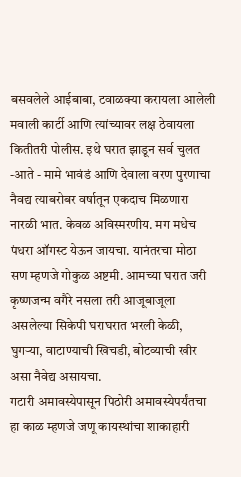बसवलेले आईबाबा, टवाळक्या करायला आलेली मवाली कार्टी आणि त्यांच्यावर लक्ष ठेवायला कितीतरी पोलीस. इथे घरात झाडून सर्व चुलत -आते - मामे भावंडं आणि देवाला वरण पुरणाचा नैवद्य त्याबरोबर वर्षातून एकदाच मिळणारा नारळी भात. केवळ अविस्मरणीय. मग मधेच पंधरा ऑगस्ट येऊन जायचा. यानंतरचा मोठा सण म्हणजे गोकुळ अष्टमी. आमच्या घरात जरी कृष्णजन्म वगैरे नसला तरी आजूबाजूला असलेल्या सिकेपी घराघरात भरली केळी, घुगऱ्या, वाटाण्याची खिचडी, बोटव्याची खीर असा नैवेद्य असायचा.
गटारी अमावस्येपासून पिठोरी अमावस्येपर्यंतचा हा काळ म्हणजे जणू कायस्थांचा शाकाहारी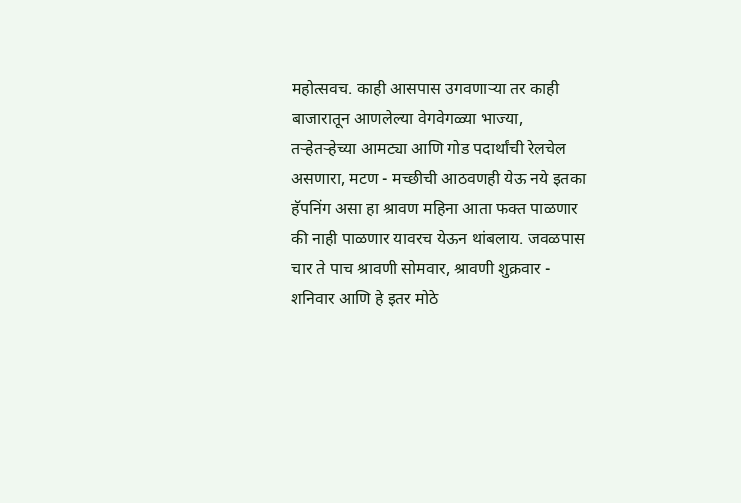महोत्सवच. काही आसपास उगवणाऱ्या तर काही बाजारातून आणलेल्या वेगवेगळ्या भाज्या, तऱ्हेतऱ्हेच्या आमट्या आणि गोड पदार्थांची रेलचेल असणारा, मटण - मच्छीची आठवणही येऊ नये इतका हॅपनिंग असा हा श्रावण महिना आता फक्त पाळणार की नाही पाळणार यावरच येऊन थांबलाय. जवळपास चार ते पाच श्रावणी सोमवार, श्रावणी शुक्रवार - शनिवार आणि हे इतर मोठे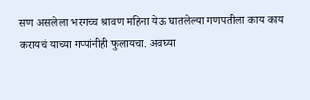सण असलेला भरगच्च श्रावण महिना येऊ घातलेल्या गणपतीला काय काय करायचं याच्या गप्पांनीही फुलायचा. अवघ्या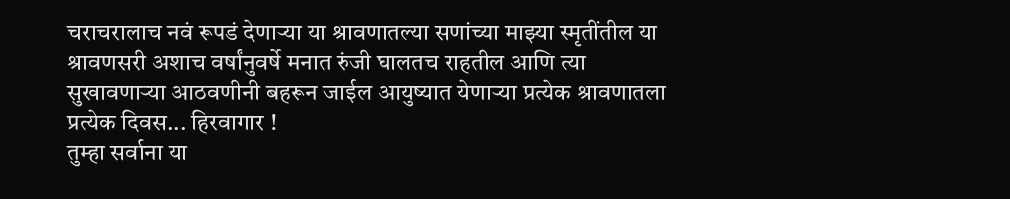चराचरालाच नवं रूपडं देणाऱ्या या श्रावणातल्या सणांच्या माझ्या स्मृतींतील या श्रावणसरी अशाच वर्षांनुवर्षे मनात रुंजी घालतच राहतील आणि त्या सुखावणाऱ्या आठवणीनी बहरून जाईल आयुष्यात येणाऱ्या प्रत्येक श्रावणातला प्रत्येक दिवस... हिरवागार !
तुम्हा सर्वाना या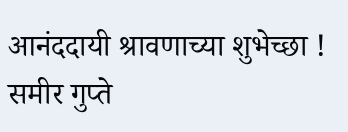आनंददायी श्रावणाच्या शुभेच्छा !
समीर गुप्ते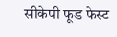सीकेपी फूड फेस्ट